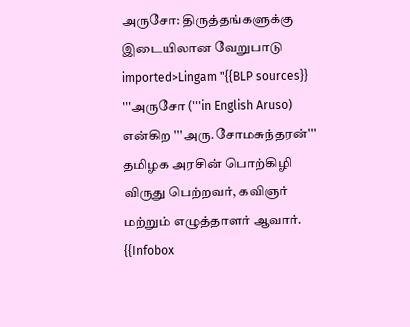அருசோ: திருத்தங்களுக்கு இடையிலான வேறுபாடு
imported>Lingam "{{BLP sources}} '''அருசோ ('''in English Aruso) என்கிற '''அரு.சோமசுந்தரன்''' தமிழக அரசின் பொற்கிழி விருது பெற்றவர், கவிஞர் மற்றும் எழுத்தாளர் ஆவார். {{Infobox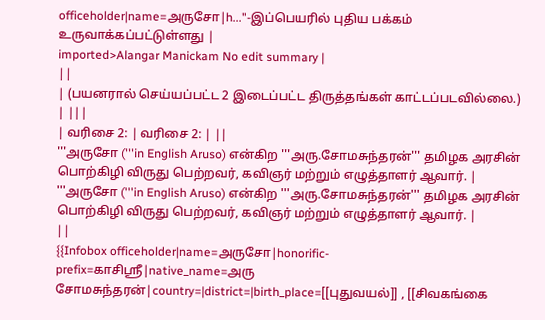officeholder|name=அருசோ|h..."-இப்பெயரில் புதிய பக்கம் உருவாக்கப்பட்டுள்ளது |
imported>Alangar Manickam No edit summary |
||
| (பயனரால் செய்யப்பட்ட 2 இடைப்பட்ட திருத்தங்கள் காட்டப்படவில்லை.) | |||
| வரிசை 2: | வரிசை 2: | ||
'''அருசோ ('''in English Aruso) என்கிற '''அரு.சோமசுந்தரன்''' தமிழக அரசின் பொற்கிழி விருது பெற்றவர், கவிஞர் மற்றும் எழுத்தாளர் ஆவார். |
'''அருசோ ('''in English Aruso) என்கிற '''அரு.சோமசுந்தரன்''' தமிழக அரசின் பொற்கிழி விருது பெற்றவர், கவிஞர் மற்றும் எழுத்தாளர் ஆவார். |
||
{{Infobox officeholder|name=அருசோ|honorific-prefix=காசிஸ்ரீ|native_name=அரு சோமசுந்தரன்|country=|district=|birth_place=[[புதுவயல்]] , [[சிவகங்கை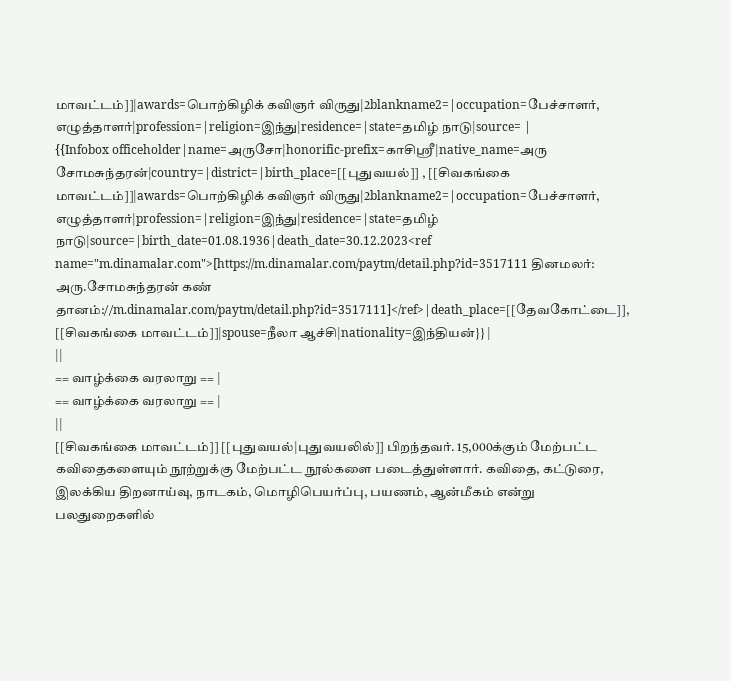மாவட்டம்]]|awards=பொற்கிழிக் கவிஞர் விருது|2blankname2=|occupation=பேச்சாளர், எழுத்தாளர்|profession=|religion=இந்து|residence=|state=தமிழ் நாடு|source= |
{{Infobox officeholder|name=அருசோ|honorific-prefix=காசிஸ்ரீ|native_name=அரு சோமசுந்தரன்|country=|district=|birth_place=[[புதுவயல்]] , [[சிவகங்கை மாவட்டம்]]|awards=பொற்கிழிக் கவிஞர் விருது|2blankname2=|occupation=பேச்சாளர், எழுத்தாளர்|profession=|religion=இந்து|residence=|state=தமிழ் நாடு|source=|birth_date=01.08.1936|death_date=30.12.2023<ref name="m.dinamalar.com">[https://m.dinamalar.com/paytm/detail.php?id=3517111 தினமலர்: அரு.சோமசுந்தரன் கண் தானம்://m.dinamalar.com/paytm/detail.php?id=3517111]</ref>|death_place=[[தேவகோட்டை]], [[சிவகங்கை மாவட்டம்]]|spouse=நீலா ஆச்சி|nationality=இந்தியன்}} |
||
== வாழ்க்கை வரலாறு == |
== வாழ்க்கை வரலாறு == |
||
[[சிவகங்கை மாவட்டம்]] [[புதுவயல்|புதுவயலில்]] பிறந்தவர். 15,000க்கும் மேற்பட்ட கவிதைகளையும் நூற்றுக்கு மேற்பட்ட நூல்களை படைத்துள்ளார். கவிதை, கட்டுரை, இலக்கிய திறனாய்வு, நாடகம், மொழிபெயர்ப்பு, பயணம், ஆன்மீகம் என்று பலதுறைகளில்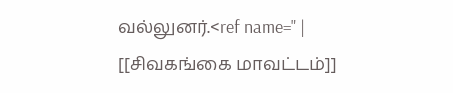வல்லுனர்.<ref name=" |
[[சிவகங்கை மாவட்டம்]]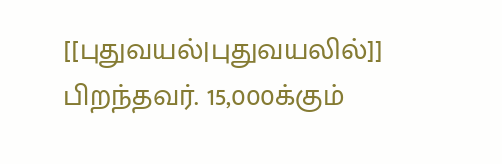[[புதுவயல்|புதுவயலில்]] பிறந்தவர். 15,000க்கும்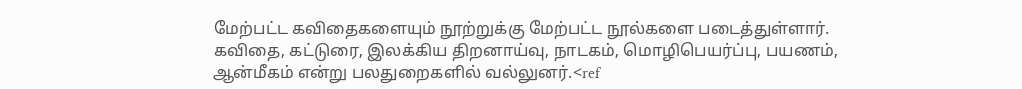மேற்பட்ட கவிதைகளையும் நூற்றுக்கு மேற்பட்ட நூல்களை படைத்துள்ளார். கவிதை, கட்டுரை, இலக்கிய திறனாய்வு, நாடகம், மொழிபெயர்ப்பு, பயணம், ஆன்மீகம் என்று பலதுறைகளில் வல்லுனர்.<ref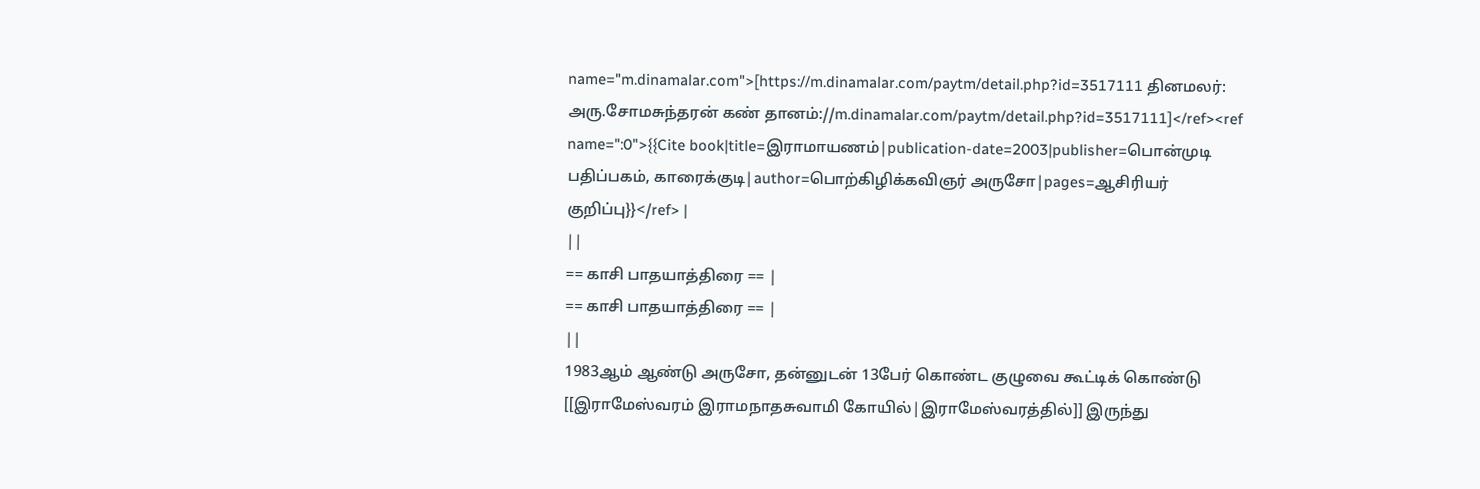name="m.dinamalar.com">[https://m.dinamalar.com/paytm/detail.php?id=3517111 தினமலர்: அரு.சோமசுந்தரன் கண் தானம்://m.dinamalar.com/paytm/detail.php?id=3517111]</ref><ref name=":0">{{Cite book|title=இராமாயணம்|publication-date=2003|publisher=பொன்முடி பதிப்பகம், காரைக்குடி|author=பொற்கிழிக்கவிஞர் அருசோ|pages=ஆசிரியர் குறிப்பு}}</ref> |
||
== காசி பாதயாத்திரை == |
== காசி பாதயாத்திரை == |
||
1983ஆம் ஆண்டு அருசோ, தன்னுடன் 13பேர் கொண்ட குழுவை கூட்டிக் கொண்டு [[இராமேஸ்வரம் இராமநாதசுவாமி கோயில்|இராமேஸ்வரத்தில்]] இருந்து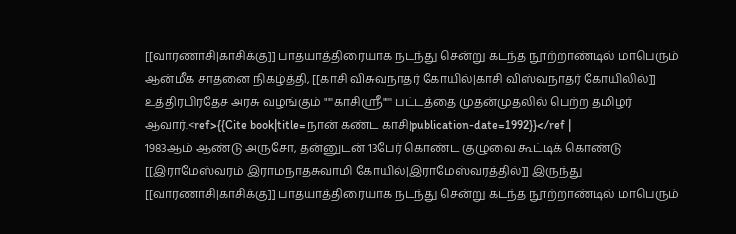[[வாரணாசி|காசிக்கு]] பாதயாத்திரையாக நடந்து சென்று கடந்த நூற்றாண்டில் மாபெரும் ஆன்மீக சாதனை நிகழ்த்தி, [[காசி விசுவநாதர் கோயில்|காசி விஸ்வநாதர் கோயிலில்]] உத்திரபிரதேச அரசு வழங்கும் "'''காசிஸ்ரீ"''' பட்டத்தை முதன்முதலில் பெற்ற தமிழர் ஆவார்.<ref>{{Cite book|title=நான் கண்ட காசி|publication-date=1992}}</ref |
1983ஆம் ஆண்டு அருசோ, தன்னுடன் 13பேர் கொண்ட குழுவை கூட்டிக் கொண்டு [[இராமேஸ்வரம் இராமநாதசுவாமி கோயில்|இராமேஸ்வரத்தில்]] இருந்து [[வாரணாசி|காசிக்கு]] பாதயாத்திரையாக நடந்து சென்று கடந்த நூற்றாண்டில் மாபெரும்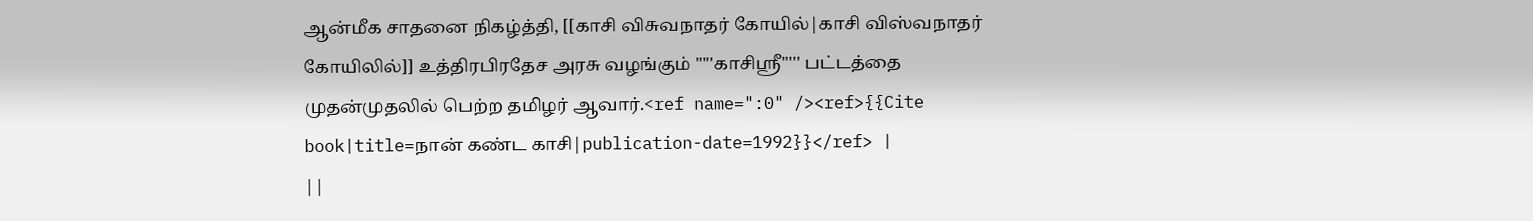ஆன்மீக சாதனை நிகழ்த்தி, [[காசி விசுவநாதர் கோயில்|காசி விஸ்வநாதர் கோயிலில்]] உத்திரபிரதேச அரசு வழங்கும் "'''காசிஸ்ரீ"''' பட்டத்தை முதன்முதலில் பெற்ற தமிழர் ஆவார்.<ref name=":0" /><ref>{{Cite book|title=நான் கண்ட காசி|publication-date=1992}}</ref> |
||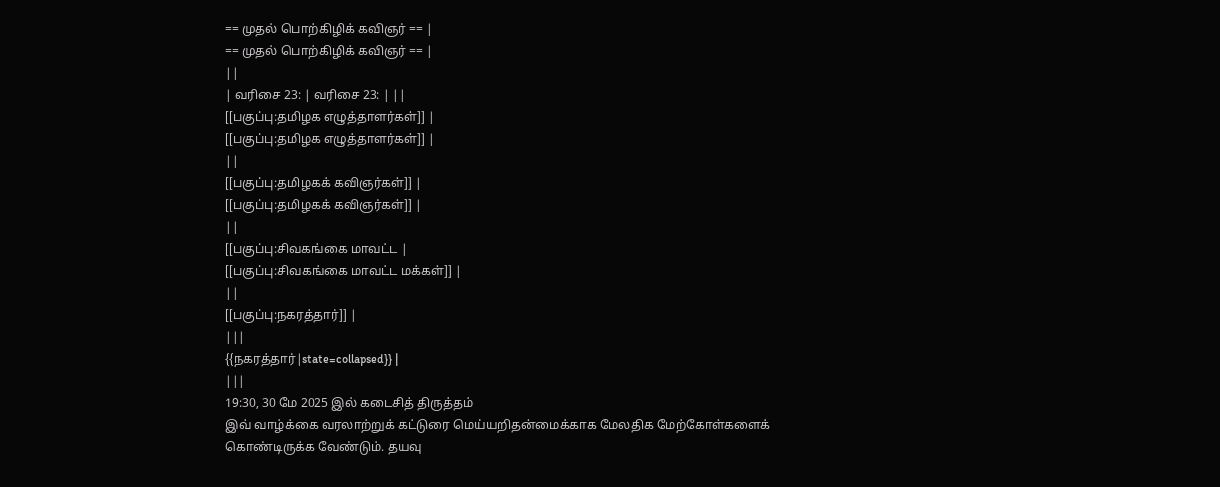== முதல் பொற்கிழிக் கவிஞர் == |
== முதல் பொற்கிழிக் கவிஞர் == |
||
| வரிசை 23: | வரிசை 23: | ||
[[பகுப்பு:தமிழக எழுத்தாளர்கள்]] |
[[பகுப்பு:தமிழக எழுத்தாளர்கள்]] |
||
[[பகுப்பு:தமிழகக் கவிஞர்கள்]] |
[[பகுப்பு:தமிழகக் கவிஞர்கள்]] |
||
[[பகுப்பு:சிவகங்கை மாவட்ட |
[[பகுப்பு:சிவகங்கை மாவட்ட மக்கள்]] |
||
[[பகுப்பு:நகரத்தார்]] |
|||
{{நகரத்தார்|state=collapsed}} |
|||
19:30, 30 மே 2025 இல் கடைசித் திருத்தம்
இவ் வாழ்க்கை வரலாற்றுக் கட்டுரை மெய்யறிதன்மைக்காக மேலதிக மேற்கோள்களைக் கொண்டிருக்க வேண்டும். தயவு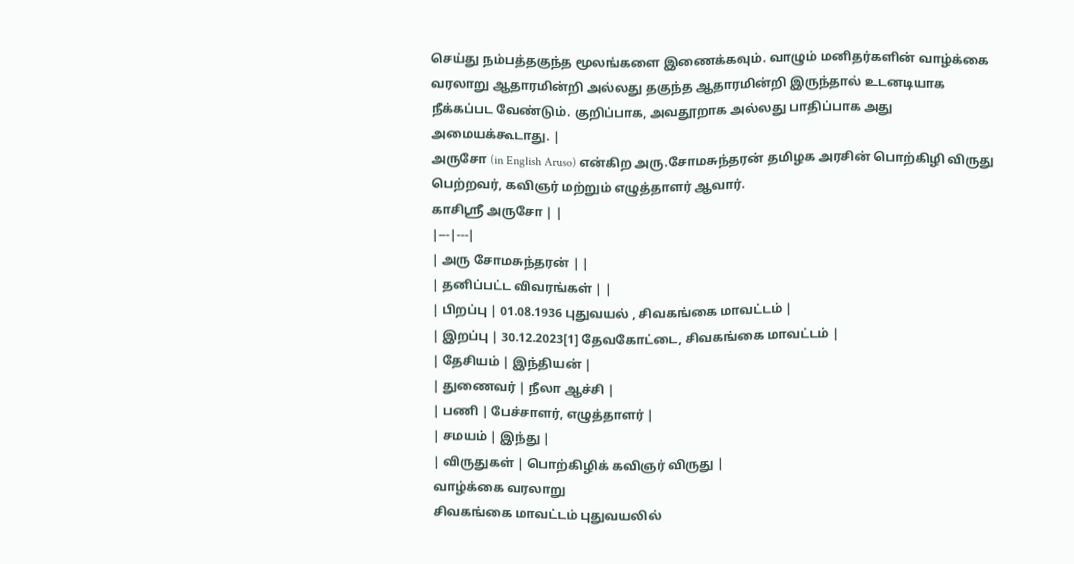செய்து நம்பத்தகுந்த மூலங்களை இணைக்கவும். வாழும் மனிதர்களின் வாழ்க்கை வரலாறு ஆதாரமின்றி அல்லது தகுந்த ஆதாரமின்றி இருந்தால் உடனடியாக நீக்கப்பட வேண்டும். குறிப்பாக, அவதூறாக அல்லது பாதிப்பாக அது அமையக்கூடாது. |
அருசோ (in English Aruso) என்கிற அரு.சோமசுந்தரன் தமிழக அரசின் பொற்கிழி விருது பெற்றவர், கவிஞர் மற்றும் எழுத்தாளர் ஆவார்.
காசிஸ்ரீ அருசோ | |
|---|---|
| அரு சோமசுந்தரன் | |
| தனிப்பட்ட விவரங்கள் | |
| பிறப்பு | 01.08.1936 புதுவயல் , சிவகங்கை மாவட்டம் |
| இறப்பு | 30.12.2023[1] தேவகோட்டை, சிவகங்கை மாவட்டம் |
| தேசியம் | இந்தியன் |
| துணைவர் | நீலா ஆச்சி |
| பணி | பேச்சாளர், எழுத்தாளர் |
| சமயம் | இந்து |
| விருதுகள் | பொற்கிழிக் கவிஞர் விருது |
வாழ்க்கை வரலாறு
சிவகங்கை மாவட்டம் புதுவயலில்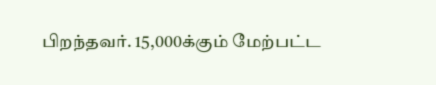பிறந்தவர். 15,000க்கும் மேற்பட்ட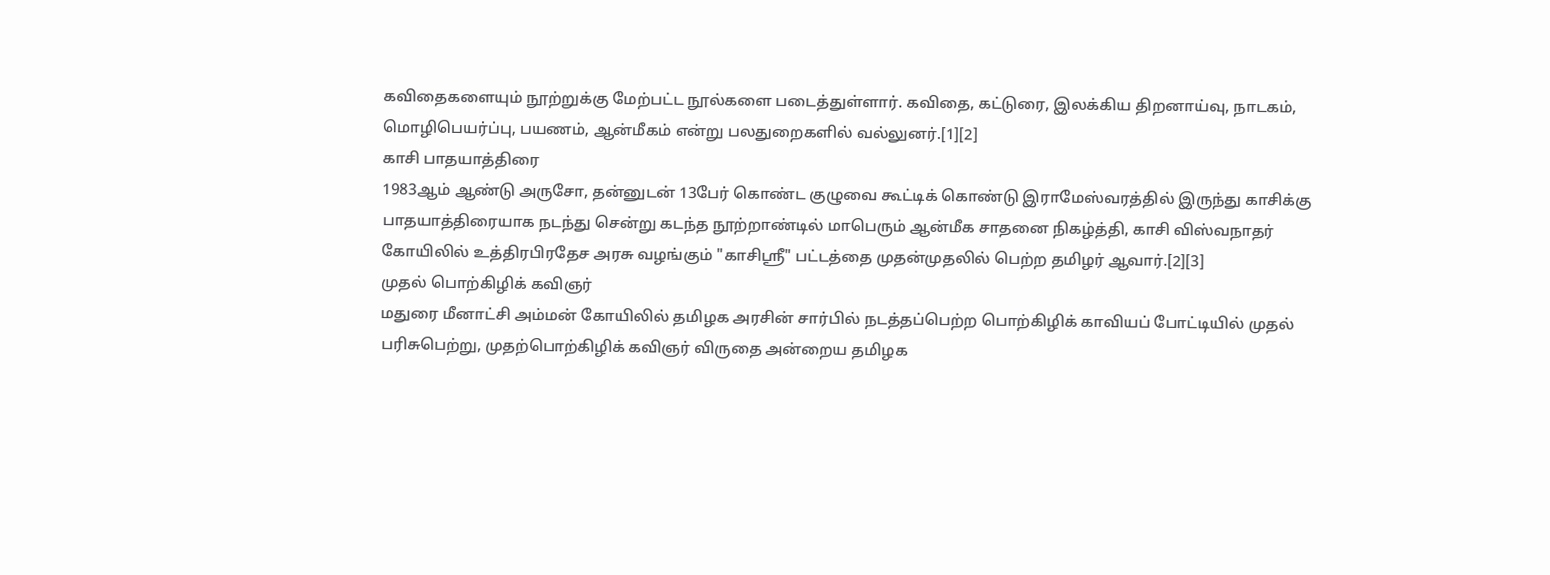கவிதைகளையும் நூற்றுக்கு மேற்பட்ட நூல்களை படைத்துள்ளார். கவிதை, கட்டுரை, இலக்கிய திறனாய்வு, நாடகம், மொழிபெயர்ப்பு, பயணம், ஆன்மீகம் என்று பலதுறைகளில் வல்லுனர்.[1][2]
காசி பாதயாத்திரை
1983ஆம் ஆண்டு அருசோ, தன்னுடன் 13பேர் கொண்ட குழுவை கூட்டிக் கொண்டு இராமேஸ்வரத்தில் இருந்து காசிக்கு பாதயாத்திரையாக நடந்து சென்று கடந்த நூற்றாண்டில் மாபெரும் ஆன்மீக சாதனை நிகழ்த்தி, காசி விஸ்வநாதர் கோயிலில் உத்திரபிரதேச அரசு வழங்கும் "காசிஸ்ரீ" பட்டத்தை முதன்முதலில் பெற்ற தமிழர் ஆவார்.[2][3]
முதல் பொற்கிழிக் கவிஞர்
மதுரை மீனாட்சி அம்மன் கோயிலில் தமிழக அரசின் சார்பில் நடத்தப்பெற்ற பொற்கிழிக் காவியப் போட்டியில் முதல் பரிசுபெற்று, முதற்பொற்கிழிக் கவிஞர் விருதை அன்றைய தமிழக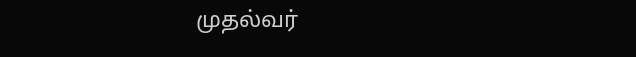முதல்வர்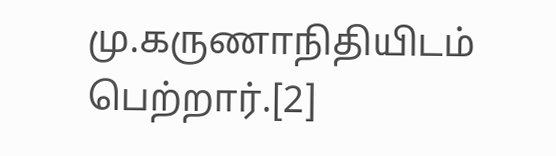மு.கருணாநிதியிடம் பெற்றார்.[2]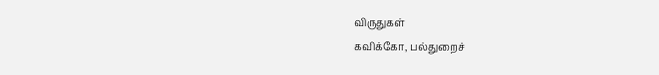விருதுகள்
கவிக்கோ, பல்துறைச்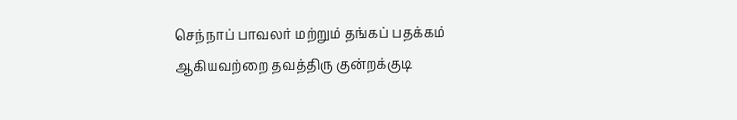செந்நாப் பாவலர் மற்றும் தங்கப் பதக்கம் ஆகியவற்றை தவத்திரு குன்றக்குடி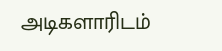அடிகளாரிடம்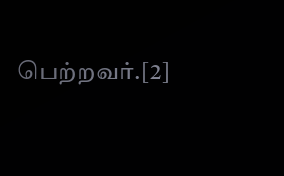பெற்றவர்.[2]